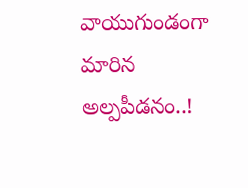వాయుగుండంగా మారిన అల్పపీడనం..!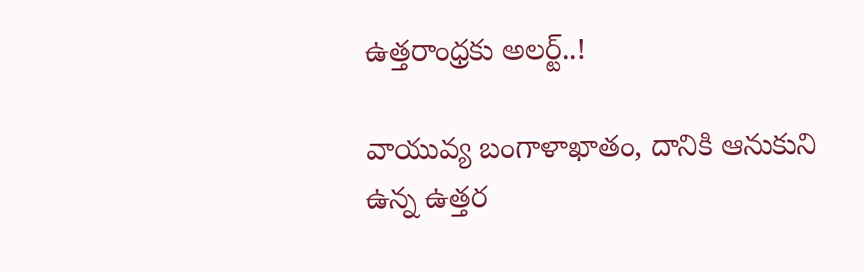ఉత్తరాంధ్రకు అలర్ట్..!

వాయువ్య బంగాళాఖాతం, దానికి ఆనుకుని ఉన్న ఉత్తర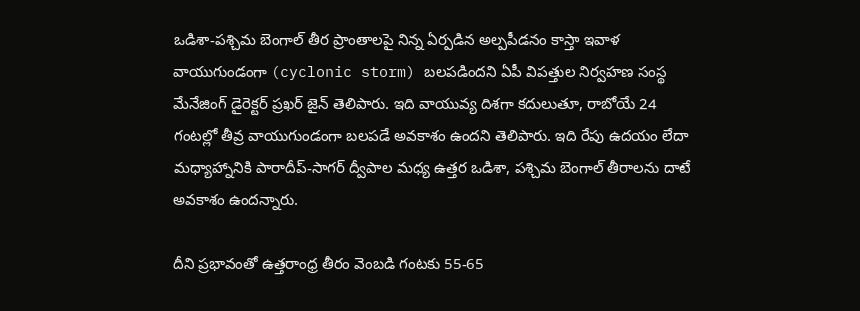ఒడిశా-పశ్చిమ బెంగాల్ తీర ప్రాంతాలపై నిన్న ఏర్పడిన అల్పపీడనం కాస్తా ఇవాళ వాయుగుండంగా (cyclonic storm) బలపడిందని ఏపీ విపత్తుల నిర్వహణ సంస్థ మేనేజింగ్ డైరెక్టర్ ప్రఖర్ జైన్ తెలిపారు. ఇది వాయువ్య దిశగా కదులుతూ, రాబోయే 24 గంటల్లో తీవ్ర వాయుగుండంగా బలపడే అవకాశం ఉందని తెలిపారు. ఇది రేపు ఉదయం లేదా మధ్యాహ్నానికి పారాదీప్-సాగర్ ద్వీపాల మధ్య ఉత్తర ఒడిశా, పశ్చిమ బెంగాల్ తీరాలను దాటే అవకాశం ఉందన్నారు.

దీని ప్రభావంతో ఉత్తరాంధ్ర తీరం వెంబడి గంటకు 55-65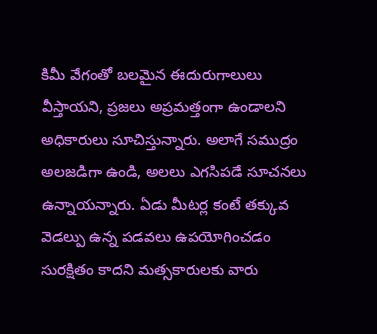కిమీ వేగంతో బలమైన ఈదురుగాలులు వీస్తాయని, ప్రజలు అప్రమత్తంగా ఉండాలని అధికారులు సూచిస్తున్నారు. అలాగే సముద్రం అలజడిగా ఉండి, అలలు ఎగసిపడే సూచనలు ఉన్నాయన్నారు. ఏడు మీటర్ల కంటే తక్కువ వెడల్పు ఉన్న పడవలు ఉపయోగించడం సురక్షితం కాదని మత్సకారులకు వారు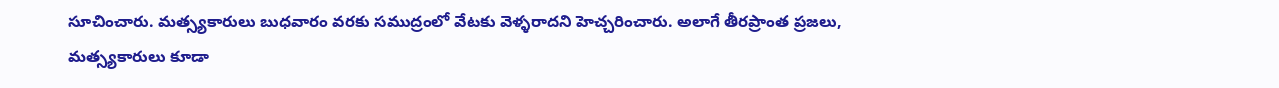సూచించారు. మత్స్యకారులు బుధవారం వరకు సముద్రంలో వేటకు వెళ్ళరాదని హెచ్చరించారు. అలాగే తీరప్రాంత ప్రజలు, మత్స్యకారులు కూడా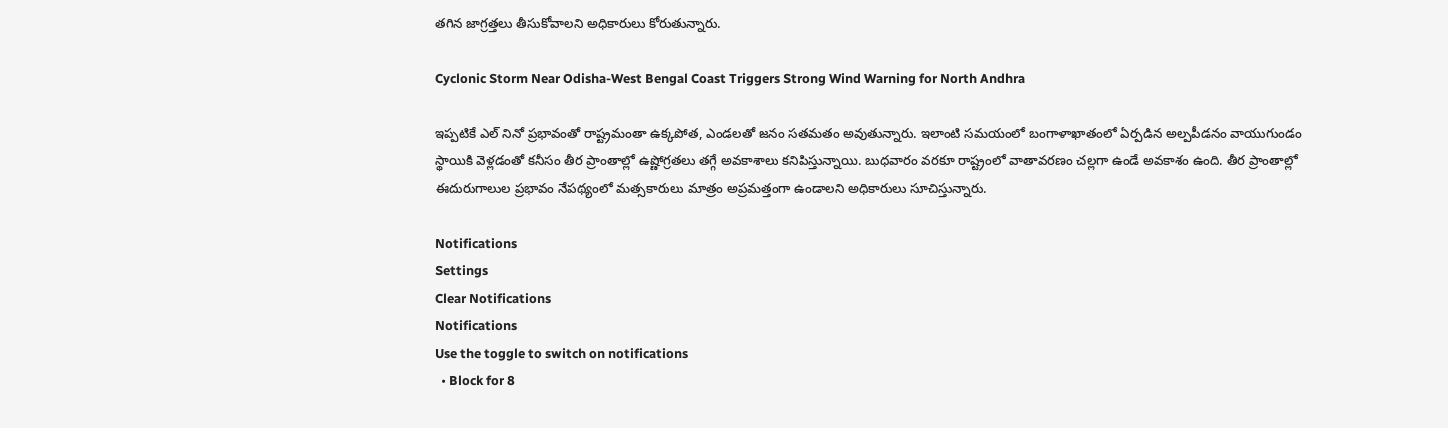తగిన జాగ్రత్తలు తీసుకోవాలని అధికారులు కోరుతున్నారు.

Cyclonic Storm Near Odisha-West Bengal Coast Triggers Strong Wind Warning for North Andhra

ఇప్పటికే ఎల్ నినో ప్రభావంతో రాష్ట్రమంతా ఉక్కపోత, ఎండలతో జనం సతమతం అవుతున్నారు. ఇలాంటి సమయంలో బంగాళాఖాతంలో ఏర్పడిన అల్పపీడనం వాయుగుండం స్థాయికి వెళ్లడంతో కనీసం తీర ప్రాంతాల్లో ఉష్ణోగ్రతలు తగ్గే అవకాశాలు కనిపిస్తున్నాయి. బుధవారం వరకూ రాష్ట్రంలో వాతావరణం చల్లగా ఉండే అవకాశం ఉంది. తీర ప్రాంతాల్లో ఈదురుగాలుల ప్రభావం నేపథ్యంలో మత్సకారులు మాత్రం అప్రమత్తంగా ఉండాలని అధికారులు సూచిస్తున్నారు.

Notifications
Settings
Clear Notifications
Notifications
Use the toggle to switch on notifications
  • Block for 8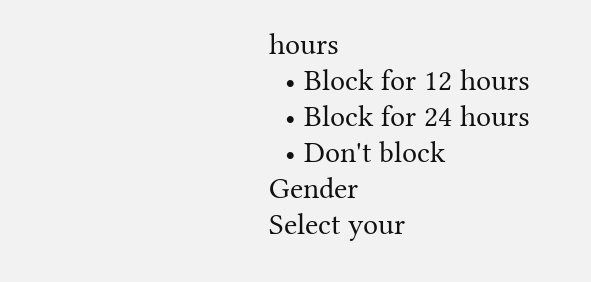hours
  • Block for 12 hours
  • Block for 24 hours
  • Don't block
Gender
Select your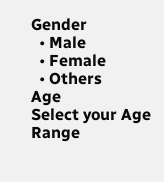Gender
  • Male
  • Female
  • Others
Age
Select your Age Range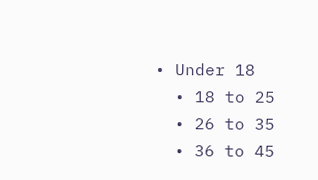• Under 18
  • 18 to 25
  • 26 to 35
  • 36 to 45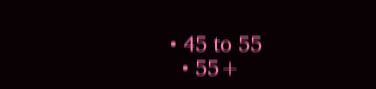• 45 to 55
  • 55+